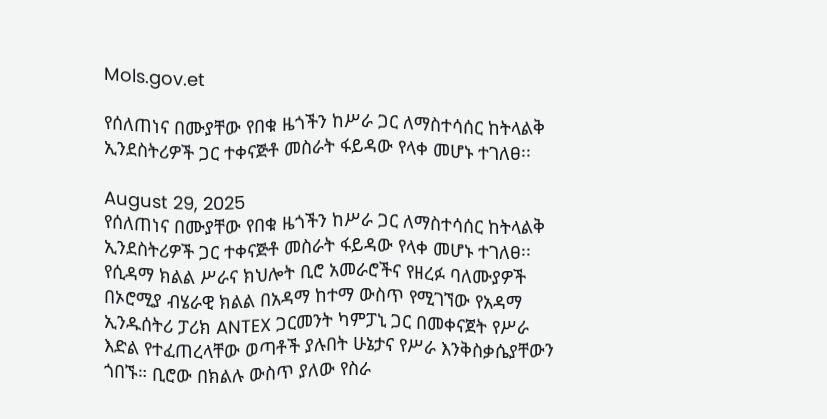Mols.gov.et

የሰለጠነና በሙያቸው የበቁ ዜጎችን ከሥራ ጋር ለማስተሳሰር ከትላልቅ ኢንደስትሪዎች ጋር ተቀናጅቶ መስራት ፋይዳው የላቀ መሆኑ ተገለፀ፡፡

August 29, 2025
የሰለጠነና በሙያቸው የበቁ ዜጎችን ከሥራ ጋር ለማስተሳሰር ከትላልቅ ኢንደስትሪዎች ጋር ተቀናጅቶ መስራት ፋይዳው የላቀ መሆኑ ተገለፀ፡፡ የሲዳማ ክልል ሥራና ክህሎት ቢሮ አመራሮችና የዘረፉ ባለሙያዎች በኦሮሚያ ብሄራዊ ክልል በአዳማ ከተማ ውስጥ የሚገኘው የአዳማ ኢንዱሰትሪ ፓሪክ ANTEX ጋርመንት ካምፓኒ ጋር በመቀናጀት የሥራ እድል የተፈጠረላቸው ወጣቶች ያሉበት ሁኔታና የሥራ እንቅስቃሴያቸውን ጎበኙ። ቢሮው በክልሉ ውስጥ ያለው የስራ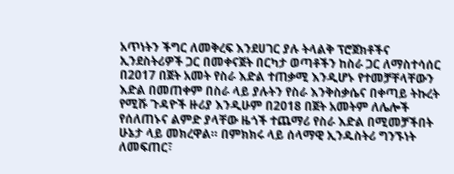አጥነትን ችግር ለመቅረፍ እንደሀገር ያሉ ትላልቅ ፕሮጀክቶችና ኢንደስትሪዎች ጋር በመቀናጀት በርካታ ወጣቶችን ከስራ ጋር ለማስተሳሰር በ2017 በጀት አመት የስራ እድል ተጠቃሚ እንዲሆኑ የተመቻቸላቸውን እድል በመጠቀም በስራ ላይ ያሉትን የስራ እንቅስቃሴና በቀጣይ ትኩረት የሚሹ ጉዳዮች ዙሪያ እንዲሁም በ2018 በጀት አመትም ለሌሎች የሰለጠኑና ልምድ ያላቸው ዜጎች ተጨማሪ የስራ እድል በሚመቻችበት ሁኔታ ላይ መክረዋል። በምክክሩ ላይ ሰላማዊ ኢንዱስትሪ ግንኙነት ለመፍጠር፣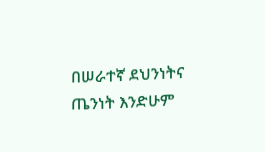በሠራተኛ ደህንነትና ጤንነት እንድሁም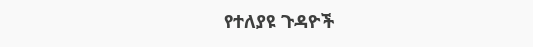የተለያዩ ጉዳዮች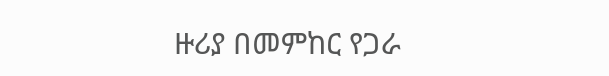ዙሪያ በመምከር የጋራ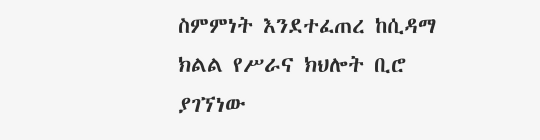ስምምነት እንደተፈጠረ ከሲዳማ ክልል የሥራና ክህሎት ቢሮ ያገኘነው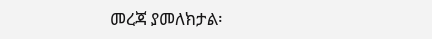መረጃ ያመለክታል፡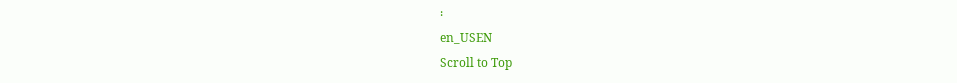፡
en_USEN
Scroll to Top